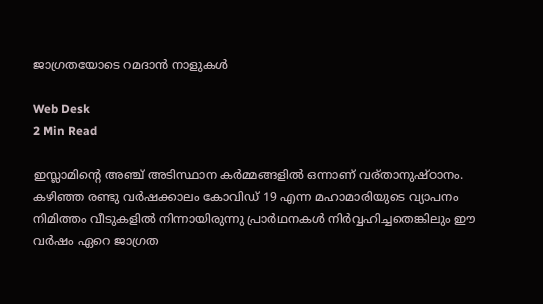ജാഗ്രതയോടെ റമദാന്‍ നാളുകള്‍

Web Desk
2 Min Read

ഇസ്ലാമിന്റെ അഞ്ച് അടിസ്ഥാന കര്‍മ്മങ്ങളില്‍ ഒന്നാണ് വര്താനുഷ്ഠാനം. കഴിഞ്ഞ രണ്ടു വര്‍ഷക്കാലം കോവിഡ് 19 എന്ന മഹാമാരിയുടെ വ്യാപനം നിമിത്തം വീടുകളില്‍ നിന്നായിരുന്നു പ്രാര്‍ഥനകള്‍ നിര്‍വ്വഹിച്ചതെങ്കിലും ഈ വര്‍ഷം ഏറെ ജാഗ്രത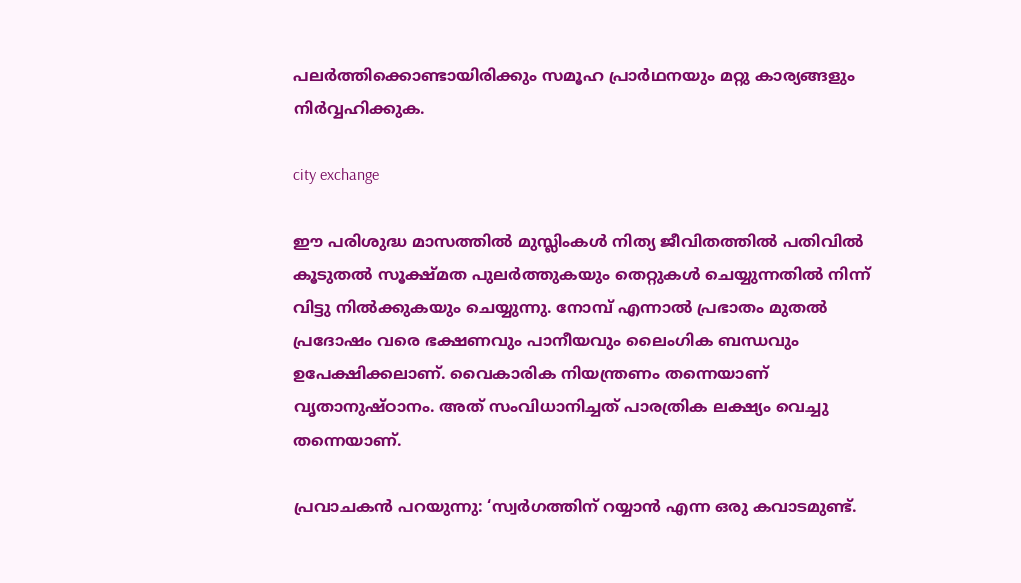പലര്‍ത്തിക്കൊണ്ടായിരിക്കും സമൂഹ പ്രാര്‍ഥനയും മറ്റു കാര്യങ്ങളും നിര്‍വ്വഹിക്കുക.

city exchange

ഈ പരിശുദ്ധ മാസത്തില്‍ മുസ്ലിംകള്‍ നിത്യ ജീവിതത്തില്‍ പതിവില്‍ കൂടുതല്‍ സൂക്ഷ്മത പുലര്‍ത്തുകയും തെറ്റുകള്‍ ചെയ്യുന്നതില്‍ നിന്ന് വിട്ടു നില്‍ക്കുകയും ചെയ്യുന്നു. നോമ്പ് എന്നാല്‍ പ്രഭാതം മുതല്‍ പ്രദോഷം വരെ ഭക്ഷണവും പാനീയവും ലൈംഗിക ബന്ധവും ഉപേക്ഷിക്കലാണ്. വൈകാരിക നിയന്ത്രണം തന്നെയാണ് വൃതാനുഷ്ഠാനം. അത് സംവിധാനിച്ചത് പാരത്രിക ലക്ഷ്യം വെച്ചു തന്നെയാണ്.

പ്രവാചകന്‍ പറയുന്നു: ‘സ്വര്‍ഗത്തിന് റയ്യാന്‍ എന്ന ഒരു കവാടമുണ്ട്.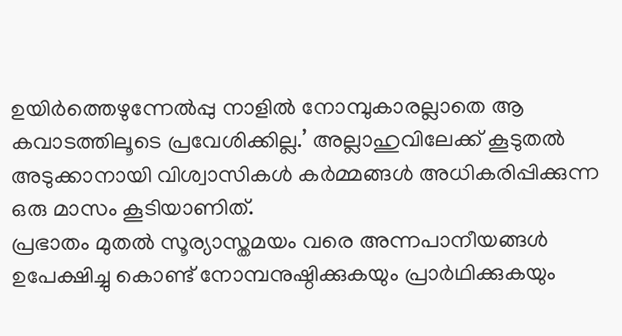ഉയിര്‍ത്തെഴുന്നേല്‍പ്പു നാളില്‍ നോമ്പുകാരല്ലാതെ ആ കവാടത്തിലൂടെ പ്രവേശിക്കില്ല.’ അല്ലാഹുവിലേക്ക് കൂടുതല്‍ അടുക്കാനായി വിശ്വാസികള്‍ കര്‍മ്മങ്ങള്‍ അധികരിപ്പിക്കുന്ന ഒരു മാസം കൂടിയാണിത്.
പ്രഭാതം മുതല്‍ സൂര്യാസ്തമയം വരെ അന്നപാനീയങ്ങള്‍ ഉപേക്ഷിച്ചു കൊണ്ട് നോമ്പനുഷ്ഠിക്കുകയും പ്രാര്‍ഥിക്കുകയും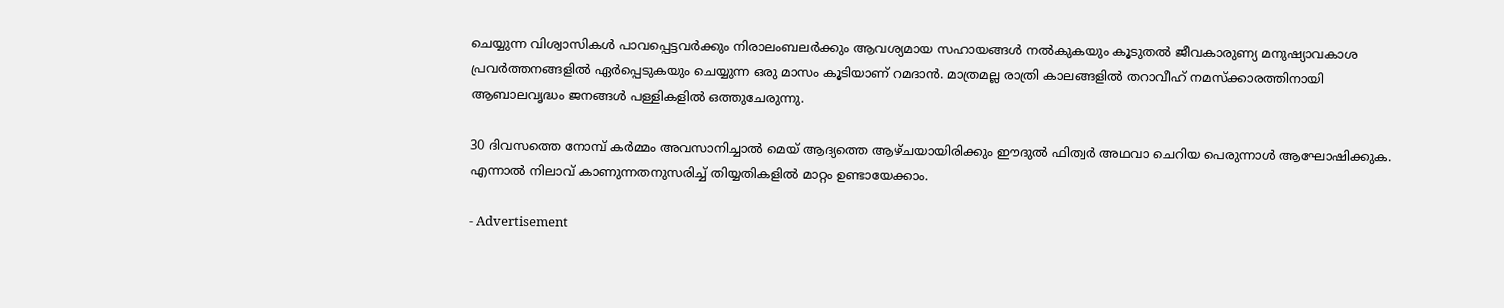ചെയ്യുന്ന വിശ്വാസികള്‍ പാവപ്പെട്ടവര്‍ക്കും നിരാലംബലര്‍ക്കും ആവശ്യമായ സഹായങ്ങള്‍ നല്‍കുകയും കൂടുതല്‍ ജീവകാരുണ്യ മനുഷ്യാവകാശ പ്രവര്‍ത്തനങ്ങളില്‍ ഏര്‍പ്പെടുകയും ചെയ്യുന്ന ഒരു മാസം കൂടിയാണ് റമദാന്‍. മാത്രമല്ല രാത്രി കാലങ്ങളില്‍ തറാവീഹ് നമസ്‌ക്കാരത്തിനായി ആബാലവൃദ്ധം ജനങ്ങള്‍ പള്ളികളില്‍ ഒത്തുചേരുന്നു.

30 ദിവസത്തെ നോമ്പ് കര്‍മ്മം അവസാനിച്ചാല്‍ മെയ് ആദ്യത്തെ ആഴ്ചയായിരിക്കും ഈദുല്‍ ഫിത്വര്‍ അഥവാ ചെറിയ പെരുന്നാള്‍ ആഘോഷിക്കുക. എന്നാല്‍ നിലാവ് കാണുന്നതനുസരിച്ച് തിയ്യതികളില്‍ മാറ്റം ഉണ്ടായേക്കാം.

- Advertisement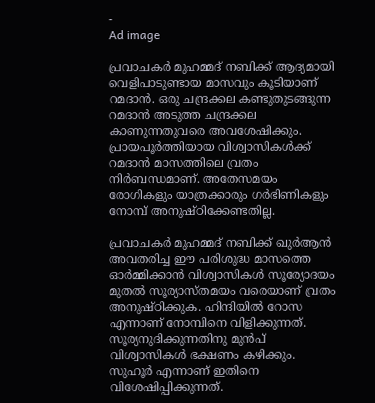-
Ad image

പ്രവാചകര്‍ മുഹമ്മദ് നബിക്ക് ആദ്യമായി വെളിപാടുണ്ടായ മാസവും കൂടിയാണ് റമദാന്‍. ഒരു ചന്ദ്രക്കല കണ്ടുതുടങ്ങുന്ന റമദാന്‍ അടുത്ത ചന്ദ്രക്കല കാണുന്നതുവരെ അവശേഷിക്കും. പ്രായപൂര്‍ത്തിയായ വിശ്വാസികള്‍ക്ക് റമദാന്‍ മാസത്തിലെ വ്രതം നിര്‍ബന്ധമാണ്. അതേസമയം രോഗികളും യാത്രക്കാരും ഗര്‍ഭിണികളും നോമ്പ് അനുഷ്ഠിക്കേണ്ടതില്ല.

പ്രവാചകര്‍ മുഹമ്മദ് നബിക്ക് ഖുര്‍ആന്‍ അവതരിച്ച ഈ പരിശുദ്ധ മാസത്തെ ഓര്‍മ്മിക്കാന്‍ വിശ്വാസികള്‍ സൂര്യോദയം മുതല്‍ സൂര്യാസ്തമയം വരെയാണ് വ്രതം അനുഷ്ഠിക്കുക. ഹിന്ദിയില്‍ റോസ എന്നാണ് നോമ്പിനെ വിളിക്കുന്നത്. സൂര്യനുദിക്കുന്നതിനു മുന്‍പ് വിശ്വാസികള്‍ ഭക്ഷണം കഴിക്കും. സുഹൂര്‍ എന്നാണ് ഇതിനെ വിശേഷിപ്പിക്കുന്നത്.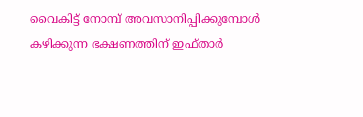വൈകിട്ട് നോമ്പ് അവസാനിപ്പിക്കുമ്പോള്‍ കഴിക്കുന്ന ഭക്ഷണത്തിന് ഇഫ്താര്‍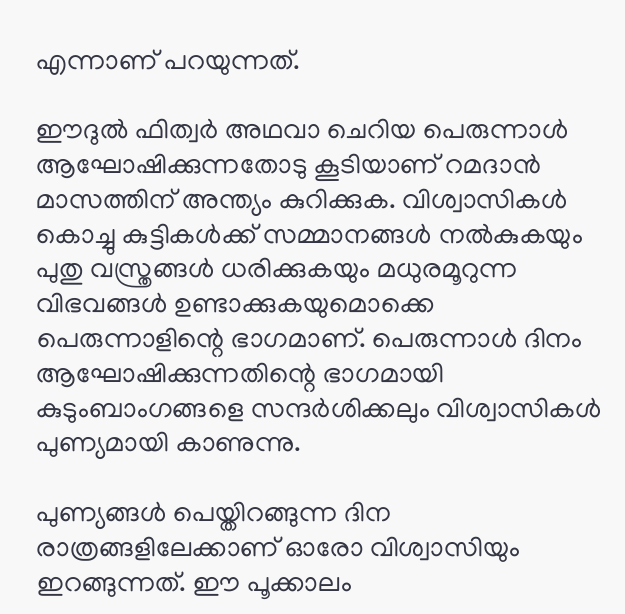എന്നാണ് പറയുന്നത്.

ഈദുല്‍ ഫിത്വര്‍ അഥവാ ചെറിയ പെരുന്നാള്‍ ആഘോഷിക്കുന്നതോടു കൂടിയാണ് റമദാന്‍ മാസത്തിന് അന്ത്യം കുറിക്കുക. വിശ്വാസികള്‍ കൊച്ചു കുട്ടികള്‍ക്ക് സമ്മാനങ്ങള്‍ നല്‍കുകയും പുതു വസ്ത്രങ്ങള്‍ ധരിക്കുകയും മധുരമൂറുന്ന വിഭവങ്ങള്‍ ഉണ്ടാക്കുകയുമൊക്കെ പെരുന്നാളിന്റെ ഭാഗമാണ്. പെരുന്നാള്‍ ദിനം ആഘോഷിക്കുന്നതിന്റെ ഭാഗമായി കുടുംബാംഗങ്ങളെ സന്ദര്‍ശിക്കലും വിശ്വാസികള്‍ പുണ്യമായി കാണുന്നു.

പുണ്യങ്ങള്‍ പെയ്തിറങ്ങുന്ന ദിന രാത്രങ്ങളിലേക്കാണ് ഓരോ വിശ്വാസിയും ഇറങ്ങുന്നത്. ഈ പൂക്കാലം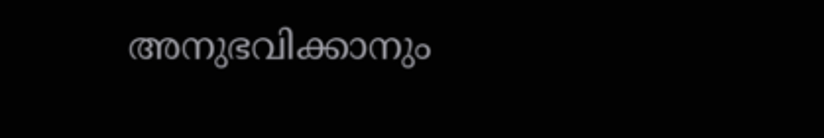അനുഭവിക്കാനും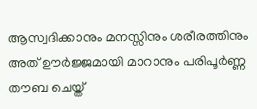ആസ്വദിക്കാനും മനസ്സിനും ശരീരത്തിനും അത് ഊര്‍ജ്ജമായി മാറാനും പരിപൂര്‍ണ്ണ തൗബ ചെയ്ത്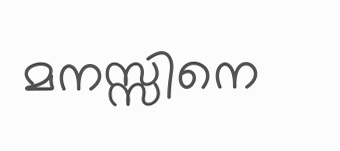മനസ്സിനെ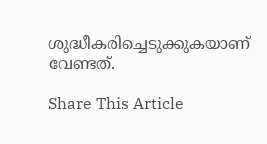ശുദ്ധീകരിച്ചെടുക്കുകയാണ് വേണ്ടത്.

Share This Article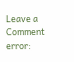Leave a Comment
error: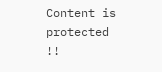Content is protected !!